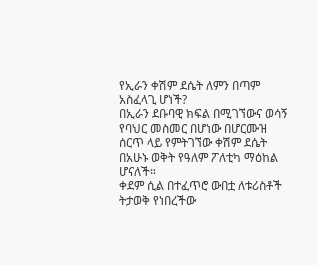የኢራን ቀሽም ደሴት ለምን በጣም አስፈላጊ ሆነች?
በኢራን ደቡባዊ ክፍል በሚገኘውና ወሳኝ የባህር መስመር በሆነው በሆርሙዝ ሰርጥ ላይ የምትገኘው ቀሽም ደሴት በአሁኑ ወቅት የዓለም ፖለቲካ ማዕከል ሆናለች።
ቀደም ሲል በተፈጥሮ ውበቷ ለቱሪስቶች ትታወቅ የነበረችው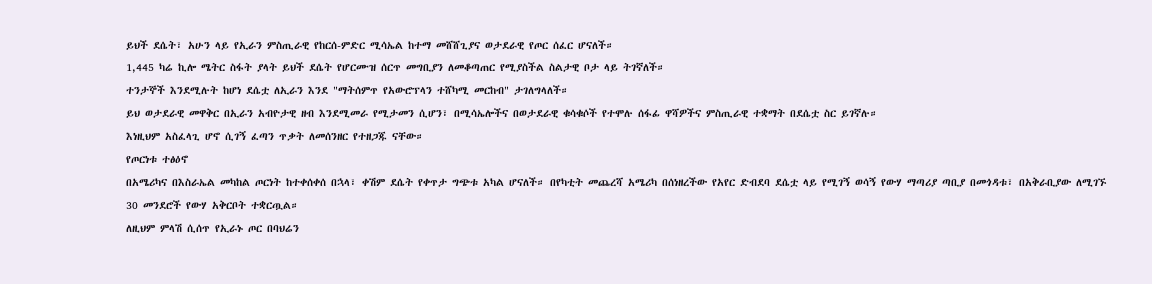ይህች ደሴት፣ አሁን ላይ የኢራን ምስጢራዊ የከርሰ-ምድር ሚሳኤል ከተማ መሸሸጊያና ወታደራዊ የጦር ሰፈር ሆናለች።
1,445 ካሬ ኪሎ ሜትር ስፋት ያላት ይህች ደሴት የሆርሙዝ ሰርጥ መግቢያን ለመቆጣጠር የሚያስችል ስልታዊ ቦታ ላይ ትገኛለች።
ተንታኞች እንደሚሉት ከሆነ ደሴቷ ለኢራን እንደ "ማትሰምጥ የአውሮፕላን ተሸካሚ መርከብ" ታገለግላለች።
ይህ ወታደራዊ መዋቅር በኢራን አብዮታዊ ዘብ እንደሚመራ የሚታመን ሲሆን፣ በሚሳኤሎችና በወታደራዊ ቁሳቁሶች የተሞሉ ሰፋፊ ዋሻዎችና ምስጢራዊ ተቋማት በደሴቷ ስር ይገኛሉ።
እነዚህም አስፈላጊ ሆኖ ሲገኝ ፈጣን ጥቃት ለመሰንዘር የተዘጋጁ ናቸው።
የጦርነቱ ተፅዕኖ
በአሜሪካና በእስራኤል መካከል ጦርነት ከተቀሰቀሰ በኋላ፣ ቀሽም ደሴት የቀጥታ ግጭቱ አካል ሆናለች። በየካቲት መጨረሻ አሜሪካ በሰነዘረችው የአየር ድብደባ ደሴቷ ላይ የሚገኝ ወሳኝ የውሃ ማጣሪያ ጣቢያ በመጎዳቱ፣ በአቅራቢያው ለሚገኙ 30 መንደሮች የውሃ አቅርቦት ተቋርጧል።
ለዚህም ምላሽ ሲሰጥ የኢራኑ ጦር በባህሬን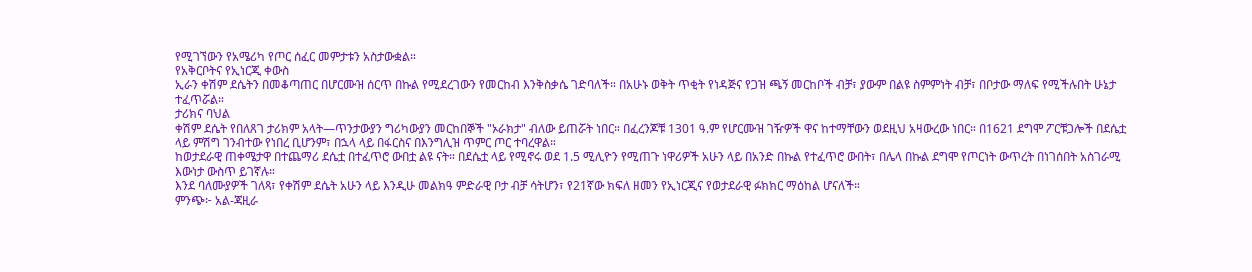የሚገኘውን የአሜሪካ የጦር ሰፈር መምታቱን አስታውቋል።
የአቅርቦትና የኢነርጂ ቀውስ
ኢራን ቀሽም ደሴትን በመቆጣጠር በሆርሙዝ ሰርጥ በኩል የሚደረገውን የመርከብ እንቅስቃሴ ገድባለች። በአሁኑ ወቅት ጥቂት የነዳጅና የጋዝ ጫኝ መርከቦች ብቻ፣ ያውም በልዩ ስምምነት ብቻ፣ በቦታው ማለፍ የሚችሉበት ሁኔታ ተፈጥሯል።
ታሪክና ባህል
ቀሽም ደሴት የበለጸገ ታሪክም አላት—ጥንታውያን ግሪካውያን መርከበኞች "ኦራክታ" ብለው ይጠሯት ነበር። በፈረንጆቹ 1301 ዓ.ም የሆርሙዝ ገዥዎች ዋና ከተማቸውን ወደዚህ አዛውረው ነበር። በ1621 ደግሞ ፖርቹጋሎች በደሴቷ ላይ ምሽግ ገንብተው የነበረ ቢሆንም፣ በኋላ ላይ በፋርስና በእንግሊዝ ጥምር ጦር ተባረዋል።
ከወታደራዊ ጠቀሜታዋ በተጨማሪ ደሴቷ በተፈጥሮ ውበቷ ልዩ ናት። በደሴቷ ላይ የሚኖሩ ወደ 1.5 ሚሊዮን የሚጠጉ ነዋሪዎች አሁን ላይ በአንድ በኩል የተፈጥሮ ውበት፣ በሌላ በኩል ደግሞ የጦርነት ውጥረት በነገሰበት አስገራሚ እውነታ ውስጥ ይገኛሉ።
እንደ ባለሙያዎች ገለጻ፣ የቀሽም ደሴት አሁን ላይ እንዲሁ መልክዓ ምድራዊ ቦታ ብቻ ሳትሆን፣ የ21ኛው ክፍለ ዘመን የኢነርጂና የወታደራዊ ፉክክር ማዕከል ሆናለች።
ምንጭ፦ አል-ጃዚራ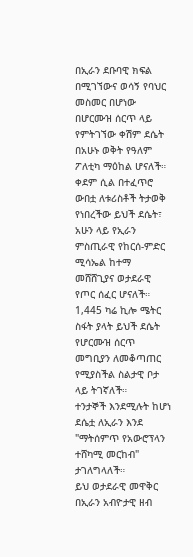በኢራን ደቡባዊ ክፍል በሚገኘውና ወሳኝ የባህር መስመር በሆነው በሆርሙዝ ሰርጥ ላይ የምትገኘው ቀሽም ደሴት በአሁኑ ወቅት የዓለም ፖለቲካ ማዕከል ሆናለች።
ቀደም ሲል በተፈጥሮ ውበቷ ለቱሪስቶች ትታወቅ የነበረችው ይህች ደሴት፣ አሁን ላይ የኢራን ምስጢራዊ የከርሰ-ምድር ሚሳኤል ከተማ መሸሸጊያና ወታደራዊ የጦር ሰፈር ሆናለች።
1,445 ካሬ ኪሎ ሜትር ስፋት ያላት ይህች ደሴት የሆርሙዝ ሰርጥ መግቢያን ለመቆጣጠር የሚያስችል ስልታዊ ቦታ ላይ ትገኛለች።
ተንታኞች እንደሚሉት ከሆነ ደሴቷ ለኢራን እንደ "ማትሰምጥ የአውሮፕላን ተሸካሚ መርከብ" ታገለግላለች።
ይህ ወታደራዊ መዋቅር በኢራን አብዮታዊ ዘብ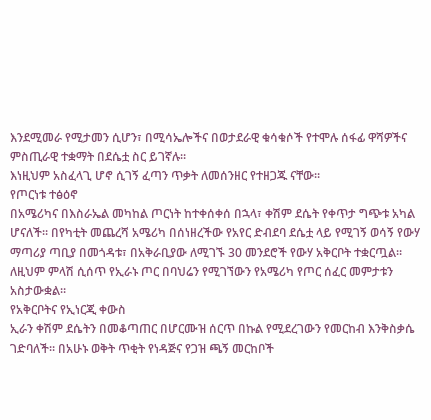እንደሚመራ የሚታመን ሲሆን፣ በሚሳኤሎችና በወታደራዊ ቁሳቁሶች የተሞሉ ሰፋፊ ዋሻዎችና ምስጢራዊ ተቋማት በደሴቷ ስር ይገኛሉ።
እነዚህም አስፈላጊ ሆኖ ሲገኝ ፈጣን ጥቃት ለመሰንዘር የተዘጋጁ ናቸው።
የጦርነቱ ተፅዕኖ
በአሜሪካና በእስራኤል መካከል ጦርነት ከተቀሰቀሰ በኋላ፣ ቀሽም ደሴት የቀጥታ ግጭቱ አካል ሆናለች። በየካቲት መጨረሻ አሜሪካ በሰነዘረችው የአየር ድብደባ ደሴቷ ላይ የሚገኝ ወሳኝ የውሃ ማጣሪያ ጣቢያ በመጎዳቱ፣ በአቅራቢያው ለሚገኙ 30 መንደሮች የውሃ አቅርቦት ተቋርጧል።
ለዚህም ምላሽ ሲሰጥ የኢራኑ ጦር በባህሬን የሚገኘውን የአሜሪካ የጦር ሰፈር መምታቱን አስታውቋል።
የአቅርቦትና የኢነርጂ ቀውስ
ኢራን ቀሽም ደሴትን በመቆጣጠር በሆርሙዝ ሰርጥ በኩል የሚደረገውን የመርከብ እንቅስቃሴ ገድባለች። በአሁኑ ወቅት ጥቂት የነዳጅና የጋዝ ጫኝ መርከቦች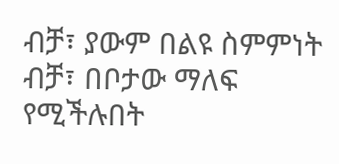ብቻ፣ ያውም በልዩ ስምምነት ብቻ፣ በቦታው ማለፍ የሚችሉበት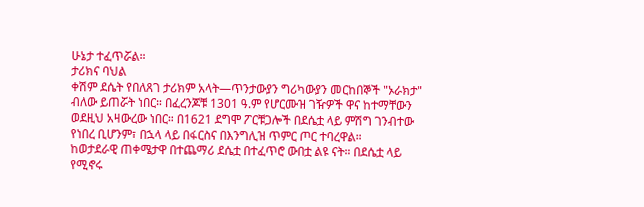ሁኔታ ተፈጥሯል።
ታሪክና ባህል
ቀሽም ደሴት የበለጸገ ታሪክም አላት—ጥንታውያን ግሪካውያን መርከበኞች "ኦራክታ" ብለው ይጠሯት ነበር። በፈረንጆቹ 1301 ዓ.ም የሆርሙዝ ገዥዎች ዋና ከተማቸውን ወደዚህ አዛውረው ነበር። በ1621 ደግሞ ፖርቹጋሎች በደሴቷ ላይ ምሽግ ገንብተው የነበረ ቢሆንም፣ በኋላ ላይ በፋርስና በእንግሊዝ ጥምር ጦር ተባረዋል።
ከወታደራዊ ጠቀሜታዋ በተጨማሪ ደሴቷ በተፈጥሮ ውበቷ ልዩ ናት። በደሴቷ ላይ የሚኖሩ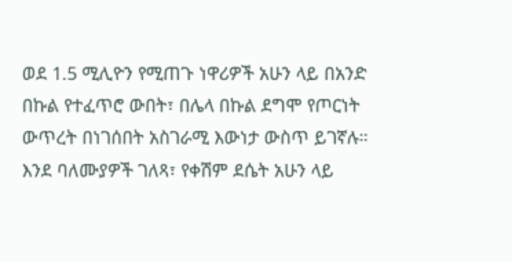ወደ 1.5 ሚሊዮን የሚጠጉ ነዋሪዎች አሁን ላይ በአንድ በኩል የተፈጥሮ ውበት፣ በሌላ በኩል ደግሞ የጦርነት ውጥረት በነገሰበት አስገራሚ እውነታ ውስጥ ይገኛሉ።
እንደ ባለሙያዎች ገለጻ፣ የቀሽም ደሴት አሁን ላይ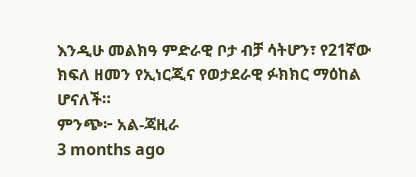እንዲሁ መልክዓ ምድራዊ ቦታ ብቻ ሳትሆን፣ የ21ኛው ክፍለ ዘመን የኢነርጂና የወታደራዊ ፉክክር ማዕከል ሆናለች።
ምንጭ፦ አል-ጃዚራ
3 months ago